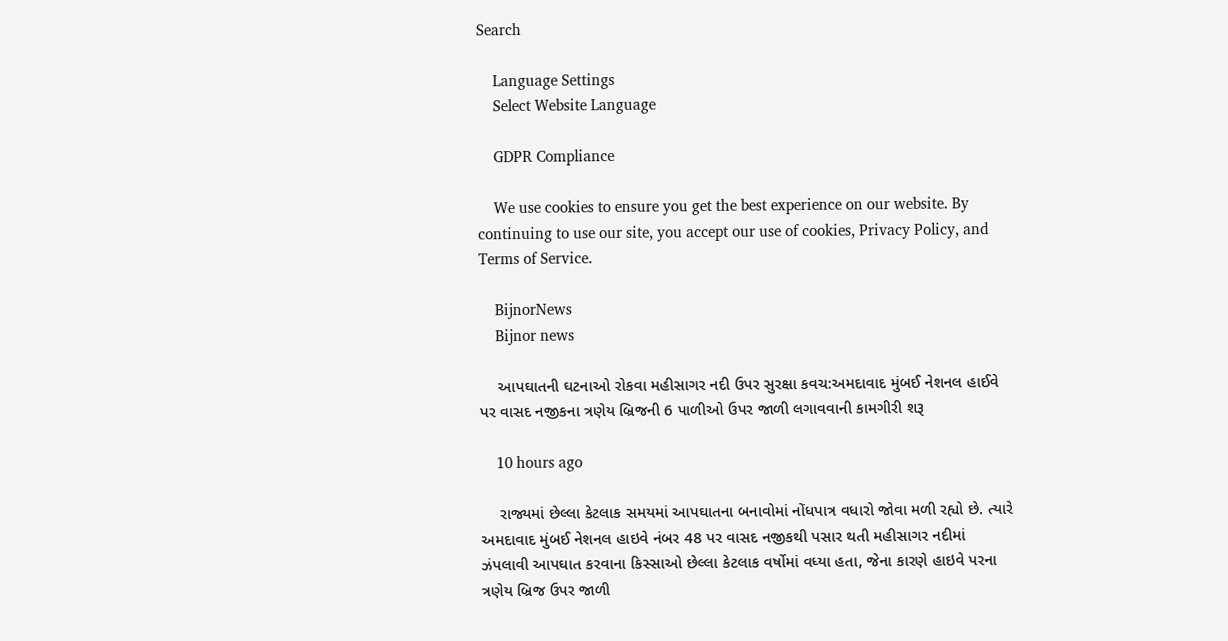Search

    Language Settings
    Select Website Language

    GDPR Compliance

    We use cookies to ensure you get the best experience on our website. By continuing to use our site, you accept our use of cookies, Privacy Policy, and Terms of Service.

    BijnorNews
    Bijnor news

    આપઘાતની ઘટનાઓ રોકવા મહીસાગર નદી ઉપર સુરક્ષા કવચ:અમદાવાદ મુંબઈ નેશનલ હાઈવે પર વાસદ નજીકના ત્રણેય બ્રિજની 6 પાળીઓ ઉપર જાળી લગાવવાની કામગીરી શરૂ

    10 hours ago

    રાજ્યમાં છેલ્લા કેટલાક સમયમાં આપઘાતના બનાવોમાં નોંધપાત્ર વધારો જોવા મળી રહ્યો છે. ત્યારે અમદાવાદ મુંબઈ નેશનલ હાઇવે નંબર 48 પર વાસદ નજીકથી પસાર થતી મહીસાગર નદીમાં ઝંપલાવી આપઘાત કરવાના કિસ્સાઓ છેલ્લા કેટલાક વર્ષોમાં વધ્યા હતા, જેના કારણે હાઇવે પરના ત્રણેય બ્રિજ ઉપર જાળી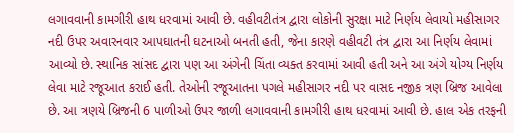લગાવવાની કામગીરી હાથ ધરવામાં આવી છે. વહીવટીતંત્ર દ્વારા લોકોની સુરક્ષા માટે નિર્ણય લેવાયો મહીસાગર નદી ઉપર અવારનવાર આપઘાતની ઘટનાઓ બનતી હતી, જેના કારણે વહીવટી તંત્ર દ્વારા આ નિર્ણય લેવામાં આવ્યો છે. સ્થાનિક સાંસદ દ્વારા પણ આ અંગેની ચિંતા વ્યક્ત કરવામાં આવી હતી અને આ અંગે યોગ્ય નિર્ણય લેવા માટે રજૂઆત કરાઈ હતી. તેઓની રજૂઆતના પગલે મહીસાગર નદી પર વાસદ નજીક ત્રણ બ્રિજ આવેલા છે. આ ત્રણયે બ્રિજની 6 પાળીઓ ઉપર જાળી લગાવવાની કામગીરી હાથ ધરવામાં આવી છે. હાલ એક તરફની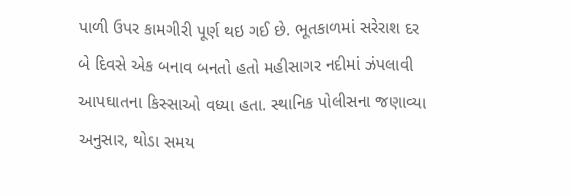પાળી ઉપર કામગીરી પૂર્ણ થઇ ગઈ છે. ભૂતકાળમાં સરેરાશ દર બે દિવસે એક બનાવ બનતો હતો મહીસાગર નદીમાં ઝંપલાવી આપઘાતના કિસ્સાઓ વધ્યા હતા. સ્થાનિક પોલીસના જણાવ્યા અનુસાર, થોડા સમય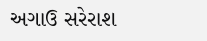અગાઉ સરેરાશ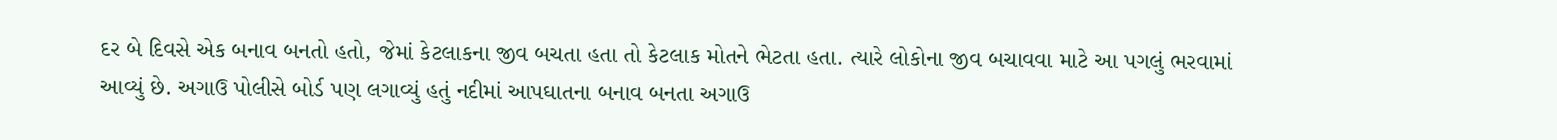દર બે દિવસે એક બનાવ બનતો હતો, જેમાં કેટલાકના જીવ બચતા હતા તો કેટલાક મોતને ભેટતા હતા. ત્યારે લોકોના જીવ બચાવવા માટે આ પગલું ભરવામાં આવ્યું છે. અગાઉ પોલીસે બોર્ડ પણ લગાવ્યું હતું નદીમાં આપઘાતના બનાવ બનતા અગાઉ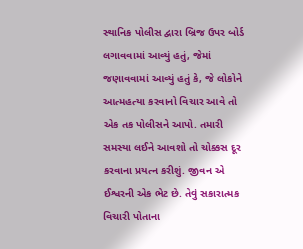સ્થાનિક પોલીસ દ્વારા બ્રિજ ઉપર બોર્ડ લગાવવામાં આવ્યું હતું, જેમાં જણાવવામાં આવ્યું હતું કે, જે લોકોને આત્મહત્યા કરવાનો વિચાર આવે તો એક તક પોલીસને આપો. તમારી સમસ્યા લઈને આવશો તો ચોક્કસ દૂર કરવાના પ્રયત્ન કરીશું. જીવન એ ઈશ્વરની એક ભેટ છે. તેવું સકારાત્મક વિચારી પોતાના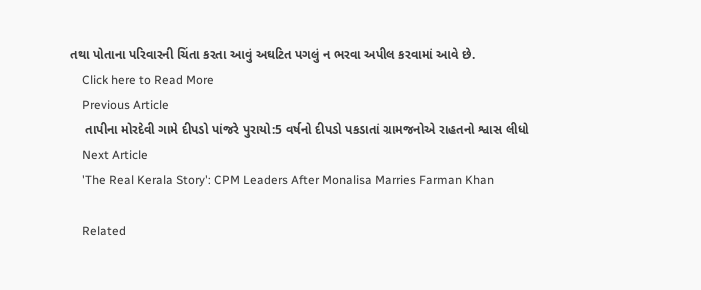તથા પોતાના પરિવારની ચિંતા કરતા આવું અઘટિત પગલું ન ભરવા અપીલ કરવામાં આવે છે.
    Click here to Read More
    Previous Article
    તાપીના મોરદેવી ગામે દીપડો પાંજરે પુરાયો:5 વર્ષનો દીપડો પકડાતાં ગ્રામજનોએ રાહતનો શ્વાસ લીધો
    Next Article
    'The Real Kerala Story': CPM Leaders After Monalisa Marries Farman Khan

    Related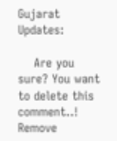Gujarat Updates:

    Are you sure? You want to delete this comment..! Remove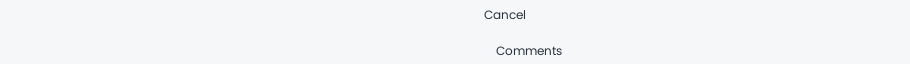Cancel

    Comments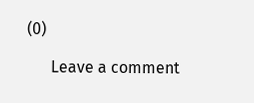(0)

      Leave a comment